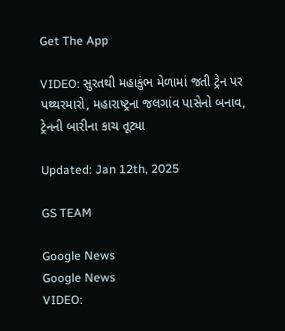Get The App

VIDEO: સુરતથી મહાકુંભ મેળામાં જતી ટ્રેન પર પથ્થરમારો, મહારાષ્ટ્રના જલગાંવ પાસેનો બનાવ, ટ્રેનની બારીના કાચ તૂટ્યા

Updated: Jan 12th, 2025

GS TEAM

Google News
Google News
VIDEO: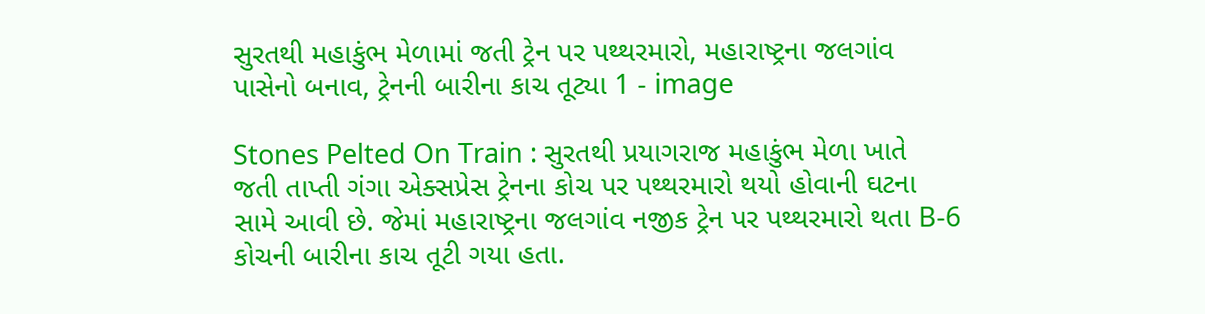સુરતથી મહાકુંભ મેળામાં જતી ટ્રેન પર પથ્થરમારો, મહારાષ્ટ્રના જલગાંવ પાસેનો બનાવ, ટ્રેનની બારીના કાચ તૂટ્યા 1 - image

Stones Pelted On Train : સુરતથી પ્રયાગરાજ મહાકુંભ મેળા ખાતે જતી તાપ્તી ગંગા એક્સપ્રેસ ટ્રેનના કોચ પર પથ્થરમારો થયો હોવાની ઘટના સામે આવી છે. જેમાં મહારાષ્ટ્રના જલગાંવ નજીક ટ્રેન પર પથ્થરમારો થતા B-6 કોચની બારીના કાચ તૂટી ગયા હતા.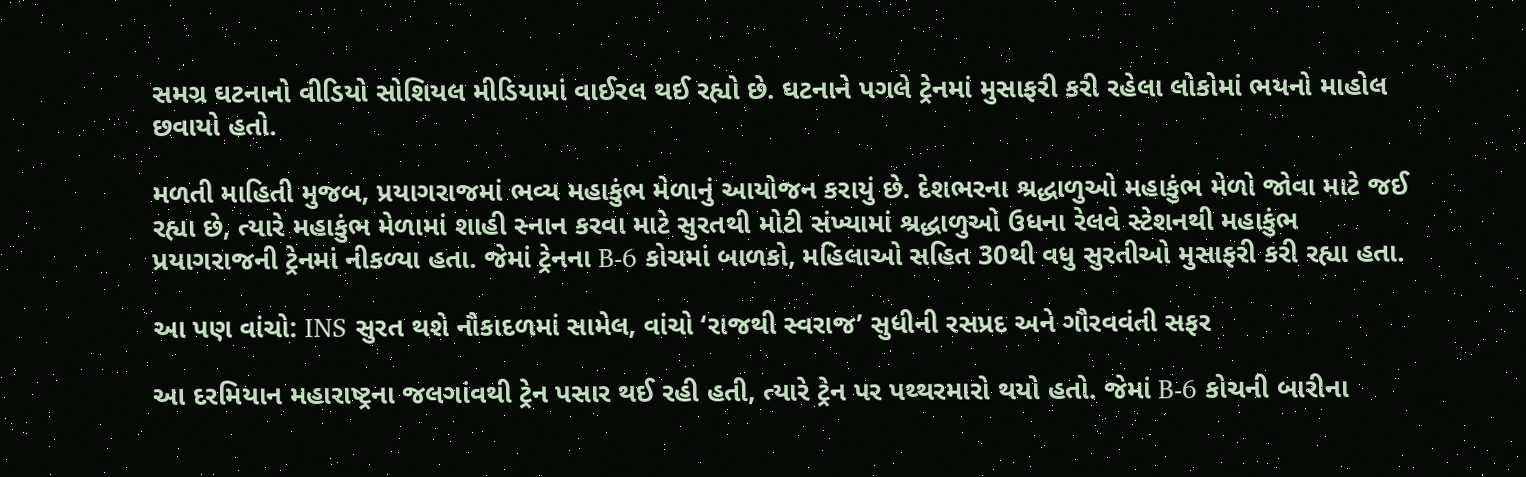સમગ્ર ઘટનાનો વીડિયો સોશિયલ મીડિયામાં વાઈરલ થઈ રહ્યો છે. ઘટનાને પગલે ટ્રેનમાં મુસાફરી કરી રહેલા લોકોમાં ભયનો માહોલ છવાયો હતો.

મળતી માહિતી મુજબ, પ્રયાગરાજમાં ભવ્ય મહાકુંભ મેળાનું આયોજન કરાયું છે. દેશભરના શ્રદ્ધાળુઓ મહાકુંભ મેળો જોવા માટે જઈ રહ્યા છે, ત્યારે મહાકુંભ મેળામાં શાહી સ્નાન કરવા માટે સુરતથી મોટી સંખ્યામાં શ્રદ્ધાળુઓ ઉધના રેલવે સ્ટેશનથી મહાકુંભ પ્રયાગરાજની ટ્રેનમાં નીકળ્યા હતા. જેમાં ટ્રેનના B-6 કોચમાં બાળકો, મહિલાઓ સહિત 30થી વધુ સુરતીઓ મુસાફરી કરી રહ્યા હતા.

આ પણ વાંચો: INS સુરત થશે નૌકાદળમાં સામેલ, વાંચો ‘રાજથી સ્વરાજ’ સુધીની રસપ્રદ અને ગૌરવવંતી સફર

આ દરમિયાન મહારાષ્ટ્રના જલગાંવથી ટ્રેન પસાર થઈ રહી હતી, ત્યારે ટ્રેન પર પથ્થરમારો થયો હતો. જેમાં B-6 કોચની બારીના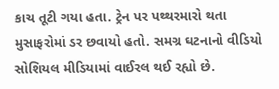કાચ તૂટી ગયા હતા. ટ્રેન પર પથ્થરમારો થતા મુસાફરોમાં ડર છવાયો હતો. સમગ્ર ઘટનાનો વીડિયો સોશિયલ મીડિયામાં વાઈરલ થઈ રહ્યો છે.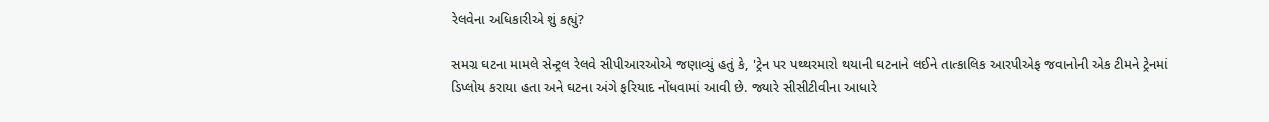રેલવેના અધિકારીએ શું કહ્યું?

સમગ્ર ઘટના મામલે સેન્ટ્રલ રેલવે સીપીઆરઓએ જણાવ્યું હતું કે, 'ટ્રેન પર પથ્થરમારો થયાની ઘટનાને લઈને તાત્કાલિક આરપીએફ જવાનોની એક ટીમને ટ્રેનમાં ડિપ્લોય કરાયા હતા અને ઘટના અંગે ફરિયાદ નોંધવામાં આવી છે. જ્યારે સીસીટીવીના આધારે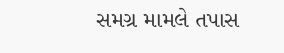સમગ્ર મામલે તપાસ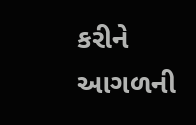કરીને આગળની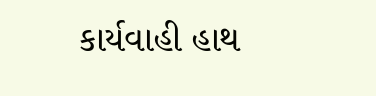કાર્યવાહી હાથ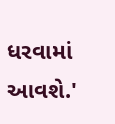ધરવામાં આવશે.'